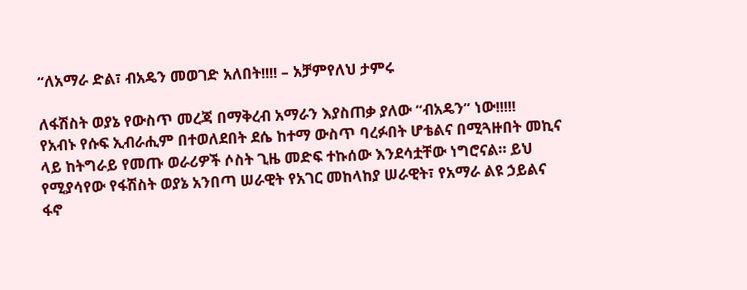“ለአማራ ድል፣ ብአዴን መወገድ አለበት!!!! – አቻምየለህ ታምሩ

ለፋሽስት ወያኔ የውስጥ መረጃ በማቅረብ አማራን እያስጠቃ ያለው “ብአዴን” ነው!!!!!
የአብኑ የሱፍ ኢብራሒም በተወለደበት ደሴ ከተማ ውስጥ ባረፉበት ሆቴልና በሚጓዙበት መኪና ላይ ከትግራይ የመጡ ወራሪዎች ሶስት ጊዜ መድፍ ተኩሰው እንደሳቷቸው ነግሮናል። ይህ የሚያሳየው የፋሽስት ወያኔ አንበጣ ሠራዊት የአገር መከላከያ ሠራዊት፣ የአማራ ልዩ ኃይልና ፋኖ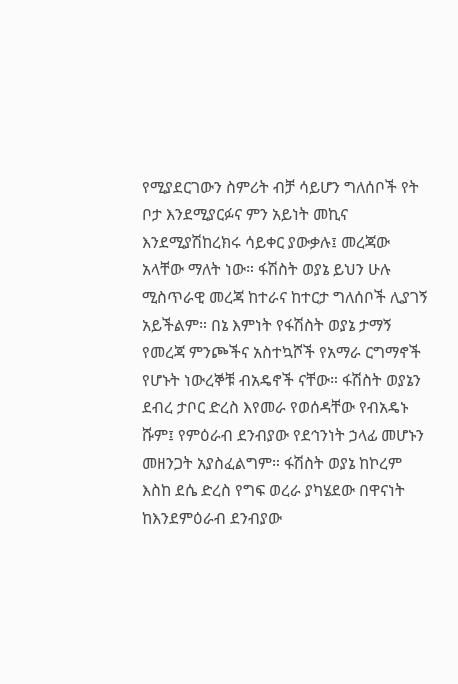የሚያደርገውን ስምሪት ብቻ ሳይሆን ግለሰቦች የት ቦታ እንደሚያርፉና ምን አይነት መኪና እንደሚያሽከረክሩ ሳይቀር ያውቃሉ፤ መረጃው አላቸው ማለት ነው። ፋሽስት ወያኔ ይህን ሁሉ ሚስጥራዊ መረጃ ከተራና ከተርታ ግለሰቦች ሊያገኝ አይችልም። በኔ እምነት የፋሽስት ወያኔ ታማኝ የመረጃ ምንጮችና አስተኳሾች የአማራ ርግማኖች የሆኑት ነውረኞቹ ብአዴኖች ናቸው። ፋሽስት ወያኔን ደብረ ታቦር ድረስ እየመራ የወሰዳቸው የብአዴኑ ሹም፤ የምዕራብ ደንብያው የደኅንነት ኃላፊ መሆኑን መዘንጋት አያስፈልግም። ፋሽስት ወያኔ ከኮረም እስከ ደሴ ድረስ የግፍ ወረራ ያካሄደው በዋናነት ከእንደምዕራብ ደንብያው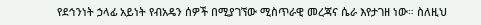የደኅንነት ኃላፊ አይነት የብአዴን ሰዎች በሚያገኘው ሚስጥራዊ መረጃና ሴራ እየታገዘ ነው። ስለዚህ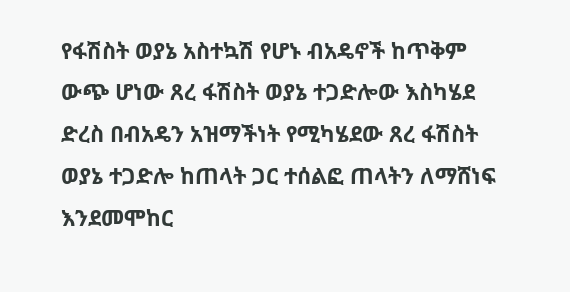የፋሽስት ወያኔ አስተኳሽ የሆኑ ብአዴኖች ከጥቅም ውጭ ሆነው ጸረ ፋሽስት ወያኔ ተጋድሎው እስካሄደ ድረስ በብአዴን አዝማችነት የሚካሄደው ጸረ ፋሽስት ወያኔ ተጋድሎ ከጠላት ጋር ተሰልፎ ጠላትን ለማሸነፍ እንደመሞከር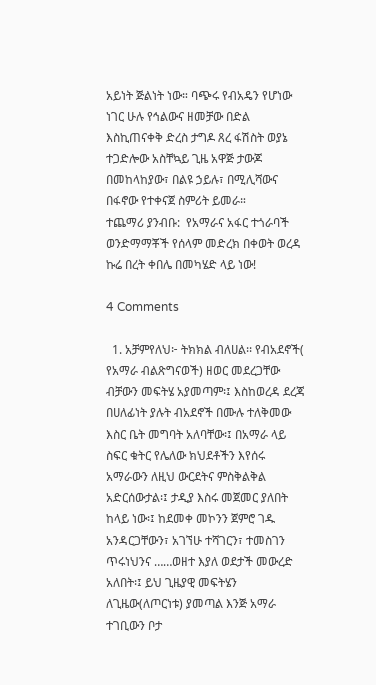አይነት ጅልነት ነው። ባጭሩ የብአዴን የሆነው ነገር ሁሉ የኅልውና ዘመቻው በድል እስኪጠናቀቅ ድረስ ታግዶ ጸረ ፋሽስት ወያኔ ተጋድሎው አስቸኳይ ጊዜ አዋጅ ታውጆ በመከላከያው፣ በልዩ ኃይሉ፣ በሚሊሻውና በፋኖው የተቀናጀ ስምሪት ይመራ።
ተጨማሪ ያንብቡ:  የአማራና አፋር ተጎራባች ወንድማማቾች የሰላም መድረክ በቀወት ወረዳ ኩሬ በረት ቀበሌ በመካሄድ ላይ ነው!

4 Comments

  1. አቻምየለህ፦ ትክክል ብለሀል፡፡ የብአደኖች( የአማራ ብልጽግናወች) ዘወር መደረጋቸው ብቻውን መፍትሄ አያመጣም፡፤ እስከወረዳ ደረጃ በሀለፊነት ያሉት ብአደኖች በሙሉ ተለቅመው እስር ቤት መግባት አለባቸው፡፤ በአማራ ላይ ስፍር ቁትር የሌለው ክህደቶችን እየሰሩ አማራውን ለዚህ ውርደትና ምስቅልቅል አድርሰውታል፡፤ ታዲያ እስሩ መጀመር ያለበት ከላይ ነው፡፤ ከደመቀ መኮንን ጀምሮ ገዱ አንዳርጋቸውን፣ አገኘሁ ተሻገርን፣ ተመስገን ጥሩነህንና ……ወዘተ እያለ ወደታች መውረድ አለበት፡፤ ይህ ጊዜያዊ መፍትሄን ለጊዜው(ለጦርነቱ) ያመጣል እንጅ አማራ ተገቢውን ቦታ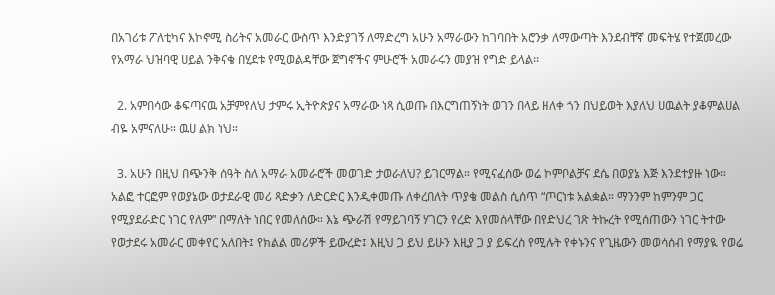በአገሪቱ ፖለቲካና እኮኖሚ ስሪትና አመራር ውስጥ እንድያገኝ ለማድረግ አሁን አማራውን ከገባበት አሮንቃ ለማውጣት እንደብቸኛ መፍትሄ የተጀመረው የአማራ ህዝባዊ ሀይል ንቅናቄ በሂደቱ የሚወልዳቸው ጀግኖችና ምሁሮች አመራሩን መያዝ የግድ ይላል፡፡

  2. አምበሳው ቆፍጣናዉ አቻምየለህ ታምሩ ኢትዮጵያና አማራው ነጻ ሲወጡ በእርግጠኝነት ወገን በላይ ዘለቀ ጎን በህይወት እያለህ ሀዉልት ያቆምልሀል ብዬ አምናለሁ። ዉሀ ልክ ነህ።

  3. አሁን በዚህ በጭንቅ ሰዓት ስለ አማራ አመራሮች መወገድ ታወራለህ? ይገርማል። የሚናፈሰው ወሬ ኮምቦልቻና ደሴ በወያኔ እጅ እንደተያዙ ነው። አልፎ ተርፎም የወያኔው ወታደራዊ መሪ ጻድቃን ለድርድር እንዲቀመጡ ለቀረበለት ጥያቄ መልስ ሲሰጥ “ጦርነቱ አልቋል። ማንንም ከምንም ጋር የሚያደራድር ነገር የለም” በማለት ነበር የመለሰው። እኔ ጭራሽ የማይገባኝ ሃገርን የረድ እየመሰላቸው በየድህረ ገጽ ትኩረት የሚሰጠውን ነገር ትተው የወታደሩ አመራር መቀየር አለበት፤ የክልል መሪዎች ይውረድ፤ እዚህ ጋ ይህ ይሁን እዚያ ጋ ያ ይፍረስ የሚሉት የቀኑንና የጊዜውን መወሳሰብ የማያዪ የወሬ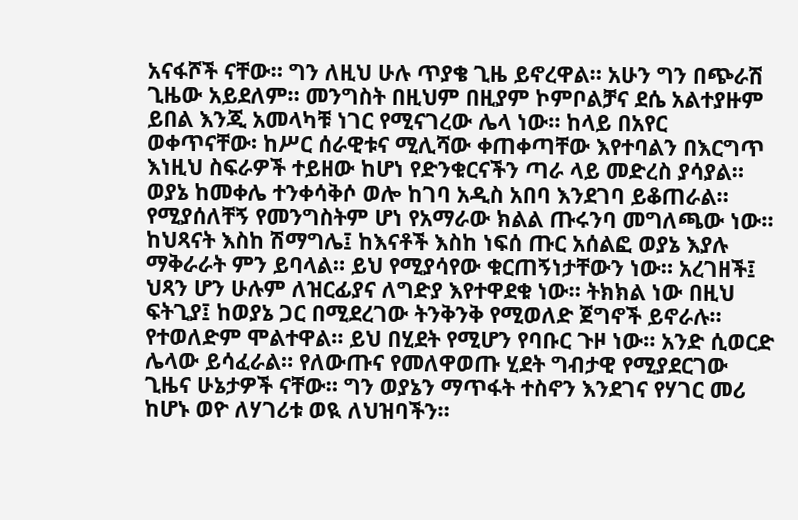አናፋሾች ናቸው። ግን ለዚህ ሁሉ ጥያቄ ጊዜ ይኖረዋል። አሁን ግን በጭራሽ ጊዜው አይደለም። መንግስት በዚህም በዚያም ኮምቦልቻና ደሴ አልተያዙም ይበል እንጂ አመላካቹ ነገር የሚናገረው ሌላ ነው። ከላይ በአየር ወቀጥናቸው፡ ከሥር ሰራዊቱና ሚሊሻው ቀጠቀጣቸው እየተባልን በእርግጥ እነዚህ ስፍራዎች ተይዘው ከሆነ የድንቁርናችን ጣራ ላይ መድረስ ያሳያል። ወያኔ ከመቀሌ ተንቀሳቅሶ ወሎ ከገባ አዲስ አበባ እንደገባ ይቆጠራል። የሚያሰለቸኝ የመንግስትም ሆነ የአማራው ክልል ጡሩንባ መግለጫው ነው። ከህጻናት እስከ ሽማግሌ፤ ከእናቶች እስከ ነፍሰ ጡር አሰልፎ ወያኔ እያሉ ማቅራራት ምን ይባላል። ይህ የሚያሳየው ቁርጠኝነታቸውን ነው። አረገዘች፤ ህጻን ሆን ሁሉም ለዝርፊያና ለግድያ እየተዋደቁ ነው። ትክክል ነው በዚህ ፍትጊያ፤ ከወያኔ ጋር በሚደረገው ትንቅንቅ የሚወለድ ጀግኖች ይኖራሉ። የተወለድም ሞልተዋል። ይህ በሂደት የሚሆን የባቡር ጉዞ ነው። አንድ ሲወርድ ሌላው ይሳፈራል። የለውጡና የመለዋወጡ ሂደት ግብታዊ የሚያደርገው ጊዜና ሁኔታዎች ናቸው። ግን ወያኔን ማጥፋት ተስኖን እንደገና የሃገር መሪ ከሆኑ ወዮ ለሃገሪቱ ወዪ ለህዝባችን።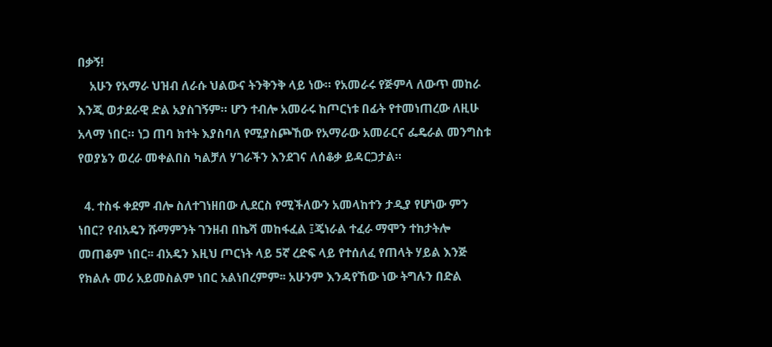በቃኝ!
    አሁን የአማራ ህዝብ ለራሱ ህልውና ትንቅንቅ ላይ ነው። የአመራሩ የጅምላ ለውጥ መከራ እንጂ ወታደራዊ ድል አያስገኝም። ሆን ተብሎ አመራሩ ከጦርነቱ በፊት የተመነጠረው ለዚሁ አላማ ነበር። ነጋ ጠባ ክተት እያስባለ የሚያስጮኸው የአማራው አመራርና ፌዴራል መንግስቱ የወያኔን ወረራ መቀልበስ ካልቻለ ሃገራችን እንደገና ለሰቆቃ ይዳርጋታል።

  4. ተስፋ ቀደም ብሎ ስለተገነዘበው ሊደርስ የሚችለውን አመላከተን ታዲያ የሆነው ምን ነበር? የብአዴን ሹማምንት ገንዘብ በኬሻ መከፋፈል ፤ጄነራል ተፈራ ማሞን ተከታትሎ መጠቆም ነበር፡፡ ብአዴን እዚህ ጦርነት ላይ 5ኛ ረድፍ ላይ የተሰለፈ የጠላት ሃይል እንጅ የክልሉ መሪ አይመስልም ነበር አልነበረምም፡፡ አሁንም እንዳየኸው ነው ትግሉን በድል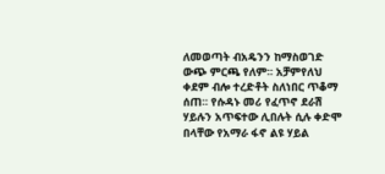ለመወጣት ብአዴንን ከማስወገድ ውጭ ምርጫ የለም፡፡ አቻምየለህ ቀደም ብሎ ተረድቶት ስለነበር ጥቆማ ሰጠ፡፡ የሱዳኑ መሪ የፈጥኖ ደራሽ ሃይሉን አጥፍተው ሊበሉት ሲሉ ቀድሞ በላቸው የአማራ ፋኖ ልዩ ሃይል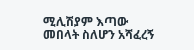ሚሊሽያም እጣው መበላት ስለሆን አሻፈረኝ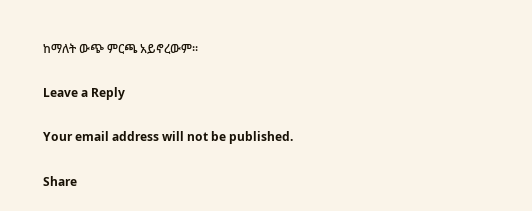ከማለት ውጭ ምርጫ አይኖረውም፡፡

Leave a Reply

Your email address will not be published.

Share